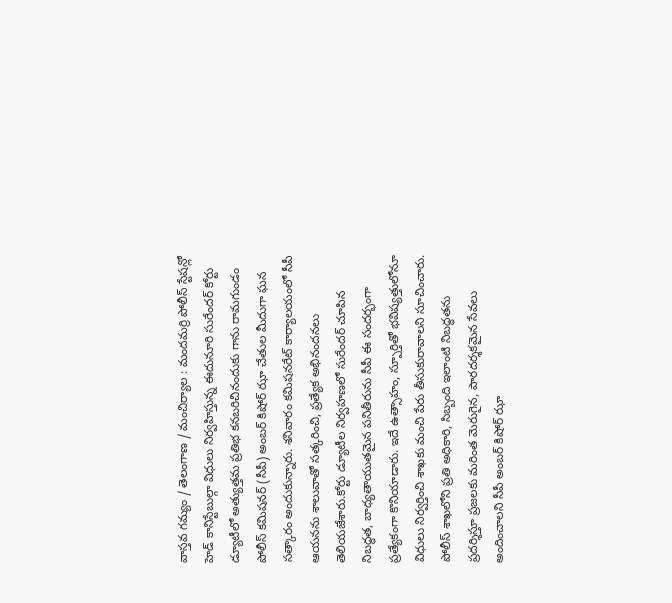వాస్తవ గమ్యం / తెలంగాణ / మంచిర్యాల : మందమర్రి పోలీస్ స్టేషన్లో హెడ్ కానిస్టేబుల్గా విధులు నిర్వహిస్తున్న ఈదునూరి సురేందర్ కోర్టు డ్యూటీలో అత్యుత్తమ ప్రతిభ కనబరిచినందుకు గాను రామగుండం పోలీస్ కమిషనర్ (సీపీ) అంబర్ కిషోర్ ఝా చేతుల మీదుగా ఘన సత్కారం అందుకున్నారు. శనివారం కమిషనరేట్ కార్యాలయంలో సీపీ ఆయనను శాలువాతో సత్కరించి, ప్రత్యేక అభినందనలు తెలియజేశారు.కోర్టు డ్యూటీల నిర్వహణలో సురేందర్ చూపిన నిబద్ధత, బాధ్యతాయుతమైన పనితీరును సీపీ ఈ సందర్భంగా ప్రత్యేకంగా కొనియాడారు. ఇదే ఉత్సాహం, స్పూర్తితో భవిష్యత్తులోనూ విధులు నిర్వర్తించి శాఖకు మంచి పేరు తీసుకురావాలని సూచించారు. పోలీస్ శాఖలోని ప్రతి అధికారి, సిబ్బంది ఇలాంటి నిబద్ధతను ప్రదర్శిస్తూ ప్రజలకు మరింత మెరుగైన, పారదర్శకమైన సేవలు అందించాలని సీపీ అంబర్ కిషోర్ ఝా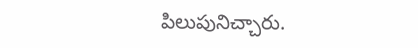పిలుపునిచ్చారు.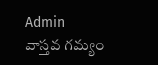Admin
వాస్తవ గమ్యం